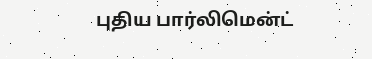புதிய பார்லிமென்ட்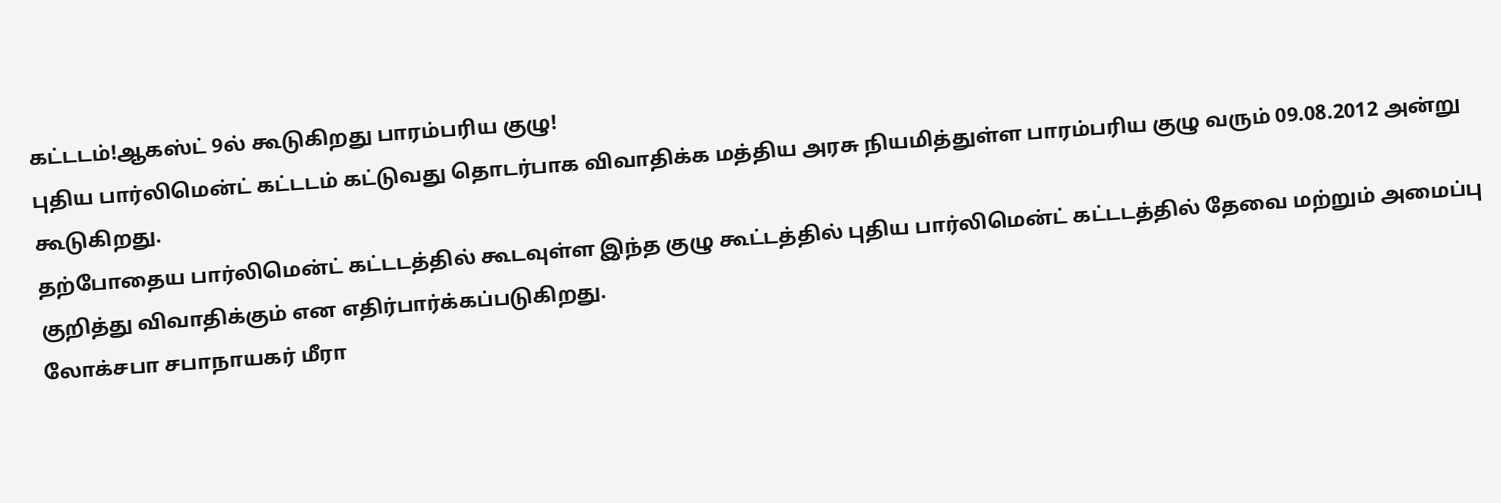கட்டடம்!ஆகஸ்ட் 9ல் கூடுகிறது பாரம்பரிய குழு!
புதிய பார்லிமென்ட் கட்டடம் கட்டுவது தொடர்பாக விவாதிக்க மத்திய அரசு நியமித்துள்ள பாரம்பரிய குழு வரும் 09.08.2012 அன்று கூடுகிறது.
தற்போதைய பார்லிமென்ட் கட்டடத்தில் கூடவுள்ள இந்த குழு கூட்டத்தில் புதிய பார்லிமென்ட் கட்டடத்தில் தேவை மற்றும் அமைப்பு குறித்து விவாதிக்கும் என எதிர்பார்க்கப்படுகிறது.
லோக்சபா சபாநாயகர் மீரா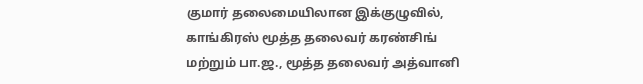குமார் தலைமையிலான இக்குழுவில், காங்கிரஸ் மூத்த தலைவர் கரண்சிங் மற்றும் பா.ஜ., மூத்த தலைவர் அத்வானி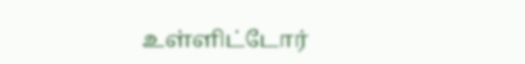உள்ளிட்டோர்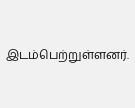இடம்பெற்றுள்ளனர்.